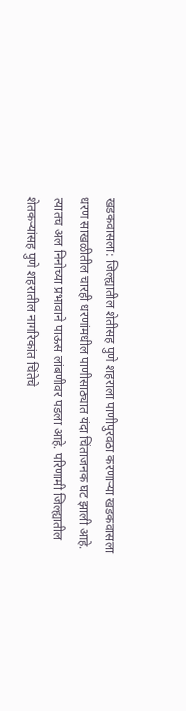खडकवासला: जिल्ह्यातील शेतीसह पुणे शहराला पाणीपुरवठा करणाऱ्या खडकवासला धरण साखळीतील चारही धरणांमधील पाणीसाठ्यात यंदा चिंताजनक घट झाली आहे. त्यातच अल निनोच्या प्रभावाने पाऊस लांबणीवर पडला आहे. परिणामी जिल्ह्यातील शेतकऱ्यांसह पुणे शहरातील नागरिकांत चिंतेचे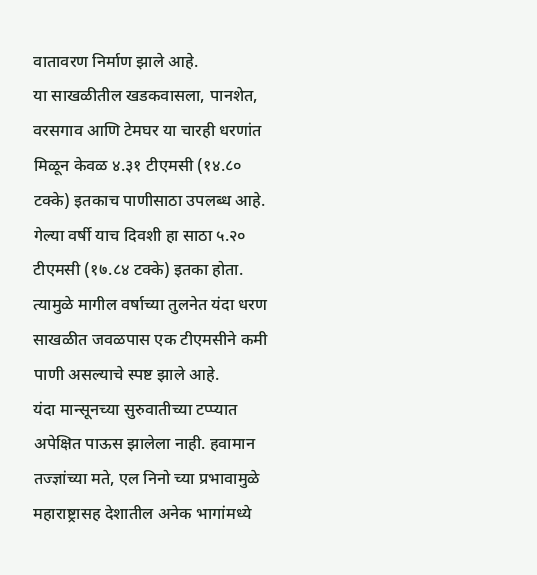वातावरण निर्माण झाले आहे.
या साखळीतील खडकवासला, पानशेत, वरसगाव आणि टेमघर या चारही धरणांत मिळून केवळ ४.३१ टीएमसी (१४.८० टक्के) इतकाच पाणीसाठा उपलब्ध आहे. गेल्या वर्षी याच दिवशी हा साठा ५.२० टीएमसी (१७.८४ टक्के) इतका होता. त्यामुळे मागील वर्षाच्या तुलनेत यंदा धरण साखळीत जवळपास एक टीएमसीने कमी पाणी असल्याचे स्पष्ट झाले आहे.
यंदा मान्सूनच्या सुरुवातीच्या टप्प्यात अपेक्षित पाऊस झालेला नाही. हवामान तज्ज्ञांच्या मते, एल निनो च्या प्रभावामुळे महाराष्ट्रासह देशातील अनेक भागांमध्ये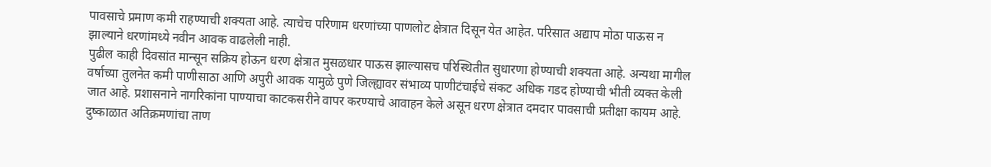पावसाचे प्रमाण कमी राहण्याची शक्यता आहे. त्याचेच परिणाम धरणांच्या पाणलोट क्षेत्रात दिसून येत आहेत. परिसात अद्याप मोठा पाऊस न झाल्याने धरणांमध्ये नवीन आवक वाढलेली नाही.
पुढील काही दिवसांत मान्सून सक्रिय होऊन धरण क्षेत्रात मुसळधार पाऊस झाल्यासच परिस्थितीत सुधारणा होण्याची शक्यता आहे. अन्यथा मागील वर्षाच्या तुलनेत कमी पाणीसाठा आणि अपुरी आवक यामुळे पुणे जिल्ह्यावर संभाव्य पाणीटंचाईचे संकट अधिक गडद होण्याची भीती व्यक्त केली जात आहे. प्रशासनाने नागरिकांना पाण्याचा काटकसरीने वापर करण्याचे आवाहन केले असून धरण क्षेत्रात दमदार पावसाची प्रतीक्षा कायम आहे.
दुष्काळात अतिक्रमणांचा ताण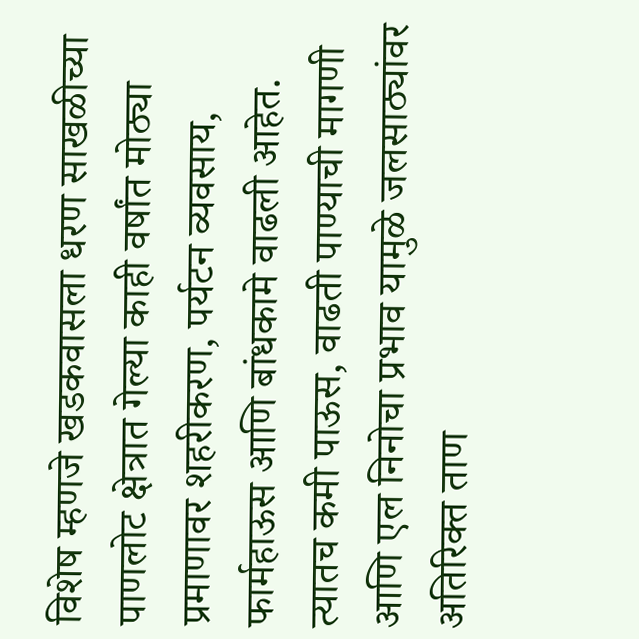विशेष म्हणजे खडकवासला धरण साखळीच्या पाणलोट क्षेत्रात गेल्या काही वर्षांत मोठ्या प्रमाणावर शहरीकरण, पर्यटन व्यवसाय, फार्महाऊस आणि बांधकामे वाढली आहेत. त्यातच कमी पाऊस, वाढती पाण्याची मागणी आणि एल निनोचा प्रभाव यामुळे जलसाठ्यांवर अतिरिक्त ताण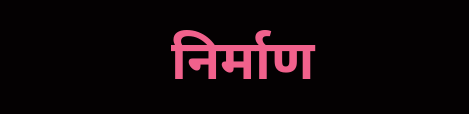निर्माण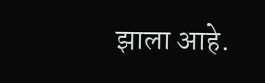झाला आहे.